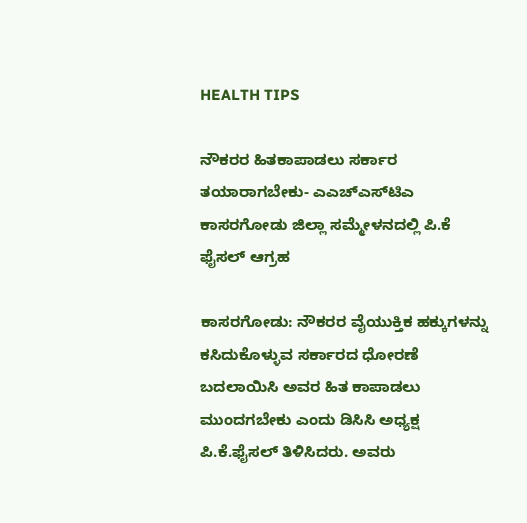HEALTH TIPS

ನೌಕರರ ಹಿತಕಾಪಾಡಲು ಸರ್ಕಾರ ತಯಾರಾಗಬೇಕು- ಎಎಚ್‍ಎಸ್‍ಟಿಎ ಕಾಸರಗೋಡು ಜಿಲ್ಲಾ ಸಮ್ಮೇಳನದಲ್ಲಿ ಪಿ.ಕೆ ಫೈಸಲ್ ಆಗ್ರಹ

ಕಾಸರಗೋಡು: ನೌಕರರ ವೈಯುಕ್ತಿಕ ಹಕ್ಕುಗಳನ್ನು ಕಸಿದುಕೊಳ್ಳುವ ಸರ್ಕಾರದ ಧೋರಣೆ ಬದಲಾಯಿಸಿ ಅವರ ಹಿತ ಕಾಪಾಡಲು ಮುಂದಗಬೇಕು ಎಂದು ಡಿಸಿಸಿ ಅಧ್ಯಕ್ಷ ಪಿ.ಕೆ.ಫೈಸಲ್ ತಿಳಿಸಿದರು. ಅವರು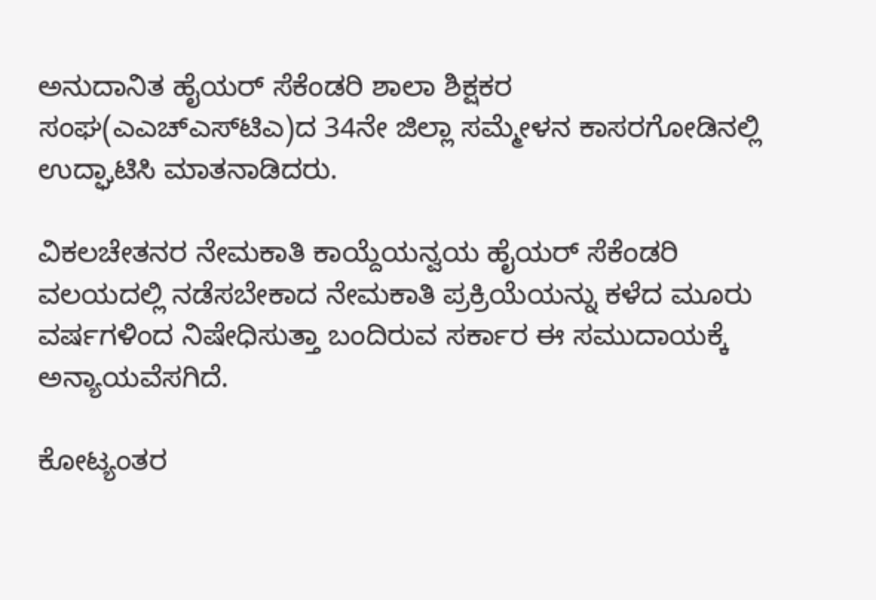ಅನುದಾನಿತ ಹೈಯರ್ ಸೆಕೆಂಡರಿ ಶಾಲಾ ಶಿಕ್ಷಕರ ಸಂಘ(ಎಎಚ್‍ಎಸ್‍ಟಿಎ)ದ 34ನೇ ಜಿಲ್ಲಾ ಸಮ್ಮೇಳನ ಕಾಸರಗೋಡಿನಲ್ಲಿ ಉದ್ಘಾಟಿಸಿ ಮಾತನಾಡಿದರು.

ವಿಕಲಚೇತನರ ನೇಮಕಾತಿ ಕಾಯ್ದೆಯನ್ವಯ ಹೈಯರ್ ಸೆಕೆಂಡರಿ ವಲಯದಲ್ಲಿ ನಡೆಸಬೇಕಾದ ನೇಮಕಾತಿ ಪ್ರಕ್ರಿಯೆಯನ್ನು ಕಳೆದ ಮೂರು ವರ್ಷಗಳಿಂದ ನಿಷೇಧಿಸುತ್ತಾ ಬಂದಿರುವ ಸರ್ಕಾರ ಈ ಸಮುದಾಯಕ್ಕೆ ಅನ್ಯಾಯವೆಸಗಿದೆ.

ಕೋಟ್ಯಂತರ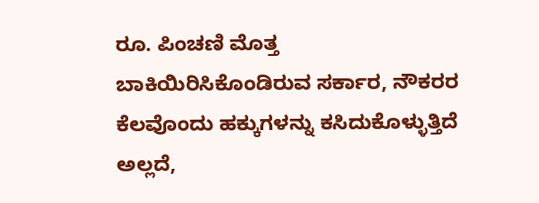ರೂ. ಪಿಂಚಣಿ ಮೊತ್ತ ಬಾಕಿಯಿರಿಸಿಕೊಂಡಿರುವ ಸರ್ಕಾರ, ನೌಕರರ ಕೆಲವೊಂದು ಹಕ್ಕುಗಳನ್ನು ಕಸಿದುಕೊಳ್ಳುತ್ತಿದೆ ಅಲ್ಲದೆ,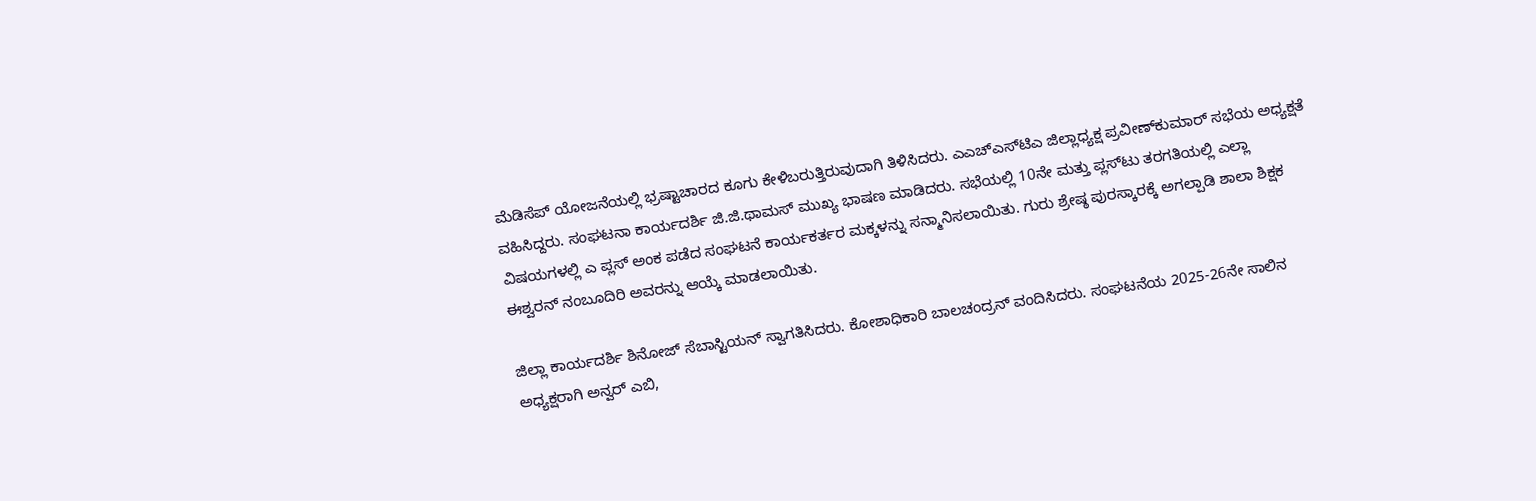ಮೆಡಿಸೆಪ್ ಯೋಜನೆಯಲ್ಲಿ ಭ್ರಷ್ಟಾಚಾರದ ಕೂಗು ಕೇಳಿಬರುತ್ತಿರುವುದಾಗಿ ತಿಳಿಸಿದರು. ಎಎಚ್‍ಎಸ್‍ಟಿಎ ಜಿಲ್ಲಾಧ್ಯಕ್ಷ ಪ್ರವೀಣ್‍ಕುಮಾರ್ ಸಭೆಯ ಅಧ್ಯಕ್ಷತೆ ವಹಿಸಿದ್ದರು. ಸಂಘಟನಾ ಕಾರ್ಯದರ್ಶಿ ಜಿ.ಜಿ.ಥಾಮಸ್ ಮುಖ್ಯ ಭಾಷಣ ಮಾಡಿದರು. ಸಭೆಯಲ್ಲಿ 10ನೇ ಮತ್ತು ಪ್ಲಸ್‍ಟು ತರಗತಿಯಲ್ಲಿ ಎಲ್ಲಾ ವಿಷಯಗಳಲ್ಲಿ ಎ ಪ್ಲಸ್ ಅಂಕ ಪಡೆದ ಸಂಘಟನೆ ಕಾರ್ಯಕರ್ತರ ಮಕ್ಕಳನ್ನು ಸನ್ಮಾನಿಸಲಾಯಿತು. ಗುರು ಶ್ರೇಷ್ಠ ಪುರಸ್ಕಾರಕ್ಕೆ ಅಗಲ್ಪಾಡಿ ಶಾಲಾ ಶಿಕ್ಷಕ ಈಶ್ವರನ್ ನಂಬೂದಿರಿ ಅವರನ್ನು ಆಯ್ಕೆ ಮಾಡಲಾಯಿತು.

ಜಿಲ್ಲಾ ಕಾರ್ಯದರ್ಶಿ ಶಿನೋಜ್ ಸೆಬಾಸ್ಟಿಯನ್ ಸ್ವಾಗತಿಸಿದರು. ಕೋಶಾಧಿಕಾರಿ ಬಾಲಚಂದ್ರನ್ ವಂದಿಸಿದರು. ಸಂಘಟನೆಯ 2025-26ನೇ ಸಾಲಿನ ಅಧ್ಯಕ್ಷರಾಗಿ ಅನ್ವರ್ ಎಬಿ,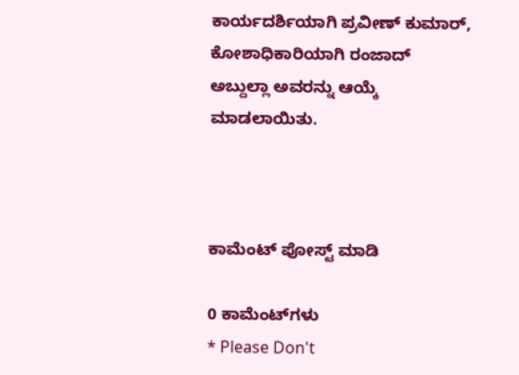ಕಾರ್ಯದರ್ಶಿಯಾಗಿ ಪ್ರವೀಣ್ ಕುಮಾರ್, ಕೋಶಾಧಿಕಾರಿಯಾಗಿ ರಂಜಾದ್ ಅಬ್ದುಲ್ಲಾ ಅವರನ್ನು ಆಯ್ಕೆ ಮಾಡಲಾಯಿತು.



ಕಾಮೆಂಟ್‌‌ ಪೋಸ್ಟ್‌ ಮಾಡಿ

0 ಕಾಮೆಂಟ್‌ಗಳು
* Please Don't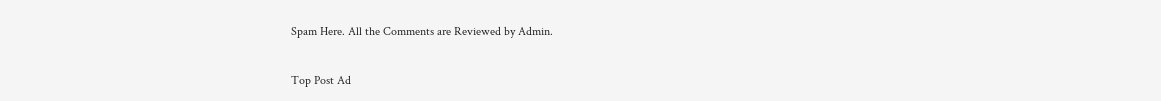Spam Here. All the Comments are Reviewed by Admin.

Top Post Ad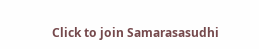Click to join Samarasasudhi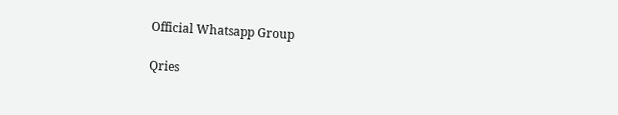Official Whatsapp Group

Qries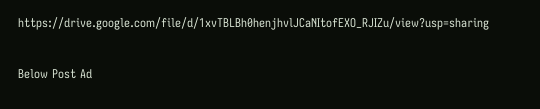https://drive.google.com/file/d/1xvTBLBh0henjhvlJCaNItofEXO_RJIZu/view?usp=sharing

Below Post Ad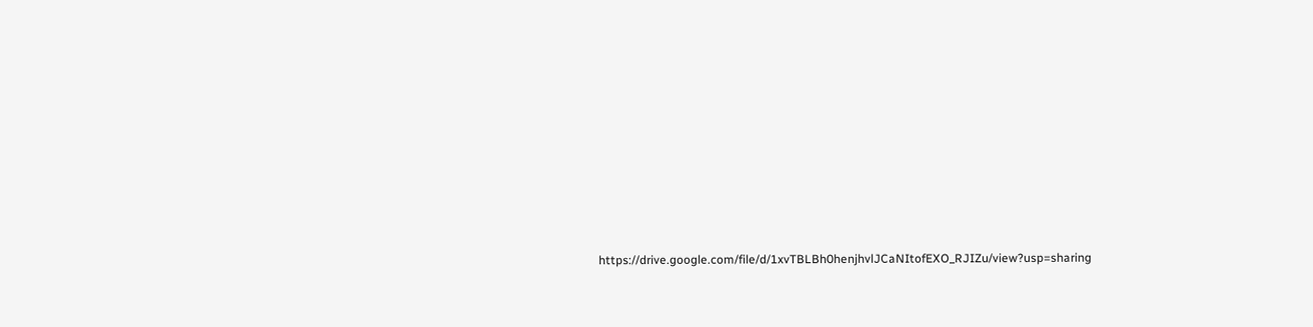https://drive.google.com/file/d/1xvTBLBh0henjhvlJCaNItofEXO_RJIZu/view?usp=sharing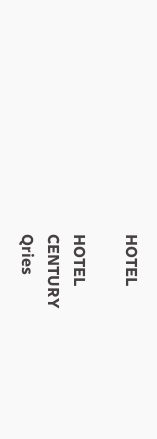HOTEL

HOTEL
CENTURY
Qries